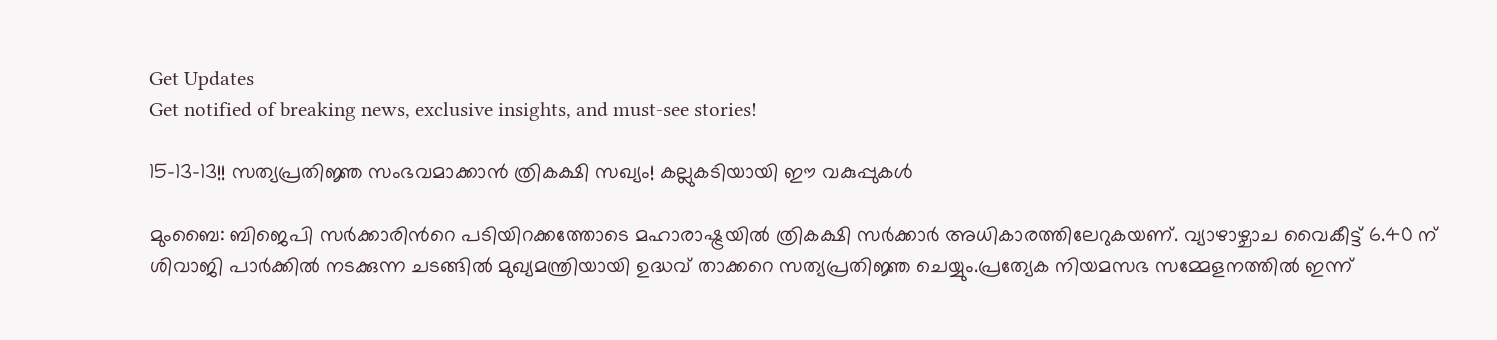Get Updates
Get notified of breaking news, exclusive insights, and must-see stories!

15-13-13!! സത്യപ്രതിജ്ഞ സംഭവമാക്കാന്‍ ത്രികക്ഷി സഖ്യം! കല്ലുകടിയായി ഈ വകുപ്പുകള്‍

മുംബൈ: ബിജെപി സര്‍ക്കാരിന്‍റെ പടിയിറക്കത്തോടെ മഹാരാഷ്ട്രയില്‍ ത്രികക്ഷി സര്‍ക്കാര്‍ അധികാരത്തിലേറുകയണ്. വ്യാഴാഴ്ചാച വൈകീട്ട് 6.40 ന് ശിവാജി പാര്‍ക്കില്‍ നടക്കുന്ന ചടങ്ങില്‍ മുഖ്യമന്ത്രിയായി ഉദ്ധവ് താക്കറെ സത്യപ്രതിജ്ഞ ചെയ്യും.പ്രത്യേക നിയമസഭ സമ്മേളനത്തില്‍ ഇന്ന്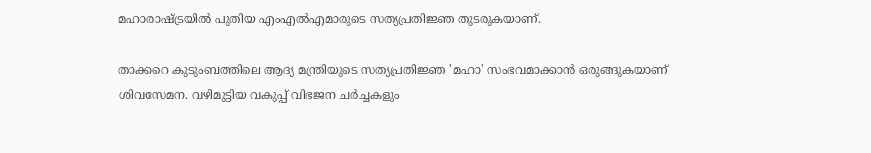മഹാരാഷ്ട്രയില്‍ പുതിയ എംഎല്‍എമാരുടെ സത്യപ്രതിജ്ഞ തുടരുകയാണ്.

താക്കറെ കുടുംബത്തിലെ ആദ്യ മന്ത്രിയുടെ സത്യപ്രതിജ്ഞ 'മഹാ' സംഭവമാക്കാന്‍ ഒരുങ്ങുകയാണ് ശിവസേമന. വഴിമുട്ടിയ വകുപ്പ് വിഭജന ചര്‍ച്ചകളും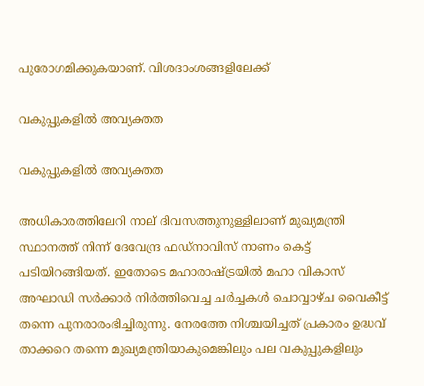പുരോഗമിക്കുകയാണ്. വിശദാംശങ്ങളിലേക്ക്

വകുപ്പുകളില്‍ അവ്യക്തത

വകുപ്പുകളില്‍ അവ്യക്തത

അധികാരത്തിലേറി നാല് ദിവസത്തുനുള്ളിലാണ് മുഖ്യമന്ത്രി സ്ഥാനത്ത് നിന്ന് ദേവേന്ദ്ര ഫഡ്നാവിസ് നാണം കെട്ട് പടിയിറങ്ങിയത്. ഇതോടെ മഹാരാഷ്ട്രയില്‍ മഹാ വികാസ് അഘാഡി സര്‍ക്കാര്‍ നിര്‍ത്തിവെച്ച ചര്‍ച്ചകള്‍ ചൊവ്വാഴ്ച വൈകീട്ട് തന്നെ പുനരാരംഭിച്ചിരുന്നു. നേരത്തേ നിശ്ചയിച്ചത് പ്രകാരം ഉദ്ധവ് താക്കറെ തന്നെ മുഖ്യമന്ത്രിയാകുമെങ്കിലും പല വകുപ്പുകളിലും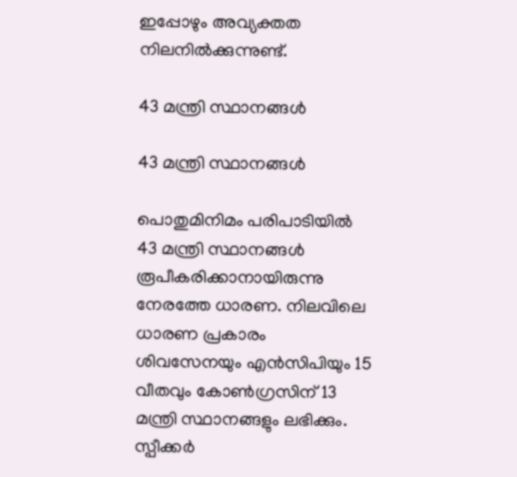ഇപ്പോഴും അവ്യക്തത നിലനില്‍ക്കുന്നുണ്ട്.

43 മന്ത്രി സ്ഥാനങ്ങള്‍

43 മന്ത്രി സ്ഥാനങ്ങള്‍

പൊതുമിനിമം പരിപാടിയില്‍ 43 മന്ത്രി സ്ഥാനങ്ങള്‍ രൂപീകരിക്കാനായിരുന്നു നേരത്തേ ധാരണ. നിലവിലെ ധാരണ പ്രകാരം ശിവസേനയും എന്‍സിപിയും 15 വീതവും കോണ്‍ഗ്രസിന് 13 മന്ത്രി സ്ഥാനങ്ങളും ലഭിക്കും. സ്പീക്കര്‍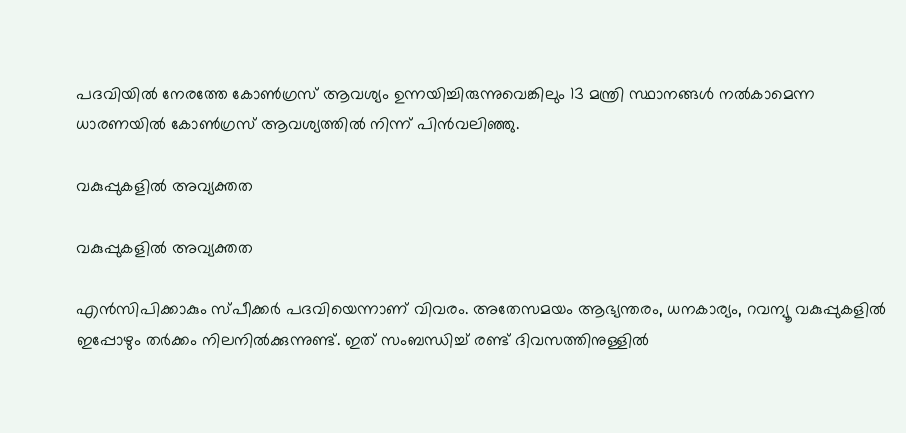പദവിയില്‍ നേരത്തേ കോണ്‍ഗ്രസ് ആവശ്യം ഉന്നയിച്ചിരുന്നുവെങ്കിലും 13 മന്ത്രി സ്ഥാനങ്ങള്‍ നല്‍കാമെന്ന ധാരണയില്‍ കോണ്‍ഗ്രസ് ആവശ്യത്തില്‍ നിന്ന് പിന്‍വലിഞ്ഞു.

വകുപ്പുകളില്‍ അവ്യക്തത

വകുപ്പുകളില്‍ അവ്യക്തത

എന്‍സിപിക്കാകും സ്പീക്കര്‍ പദവിയെന്നാണ് വിവരം. അതേസമയം ആഭ്യന്തരം, ധനകാര്യം, റവന്യൂ വകുപ്പുകളില്‍ ഇപ്പോഴും തര്‍ക്കം നിലനില്‍ക്കുന്നുണ്ട്. ഇത് സംബന്ധിച്ച് രണ്ട് ദിവസത്തിനുള്ളില്‍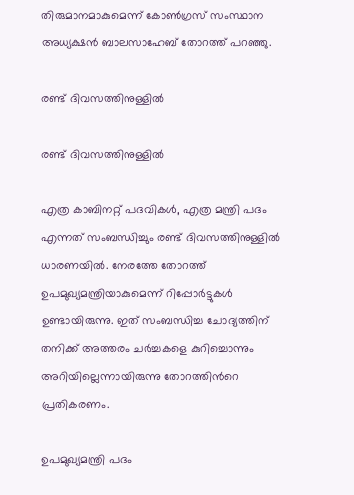തിരുമാനമാകുമെന്ന് കോണ്‍ഗ്രസ് സംസ്ഥാന അധ്യക്ഷന്‍ ബാലസാഹേബ് തോറത്ത് പറഞ്ഞു.

രണ്ട് ദിവസത്തിനുള്ളില്‍

രണ്ട് ദിവസത്തിനുള്ളില്‍

എത്ര കാബിനറ്റ് പദവികള്‍, എത്ര മന്ത്രി പദം എന്നത് സംബന്ധിച്ചും രണ്ട് ദിവസത്തിനുള്ളില്‍ ധാരണയില്‍. നേരത്തേ തോറത്ത് ഉപമുഖ്യമന്ത്രിയാകുമെന്ന് റിപ്പോര്‍ട്ടുകള്‍ ഉണ്ടായിരുന്നു. ഇത് സംബന്ധിച്ച ചോദ്യത്തിന് തനിക്ക് അത്തരം ചര്‍ച്ചകളെ കുറിച്ചൊന്നും അറിയില്ലെന്നായിരുന്നു തോറത്തിന്‍റെ പ്രതികരണം.

ഉപമുഖ്യമന്ത്രി പദം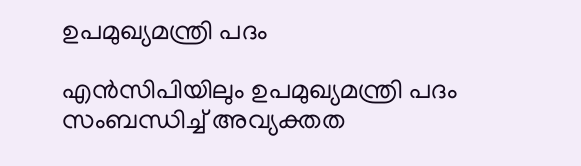ഉപമുഖ്യമന്ത്രി പദം

എന്‍സിപിയിലും ഉപമുഖ്യമന്ത്രി പദം സംബന്ധിച്ച് അവ്യക്തത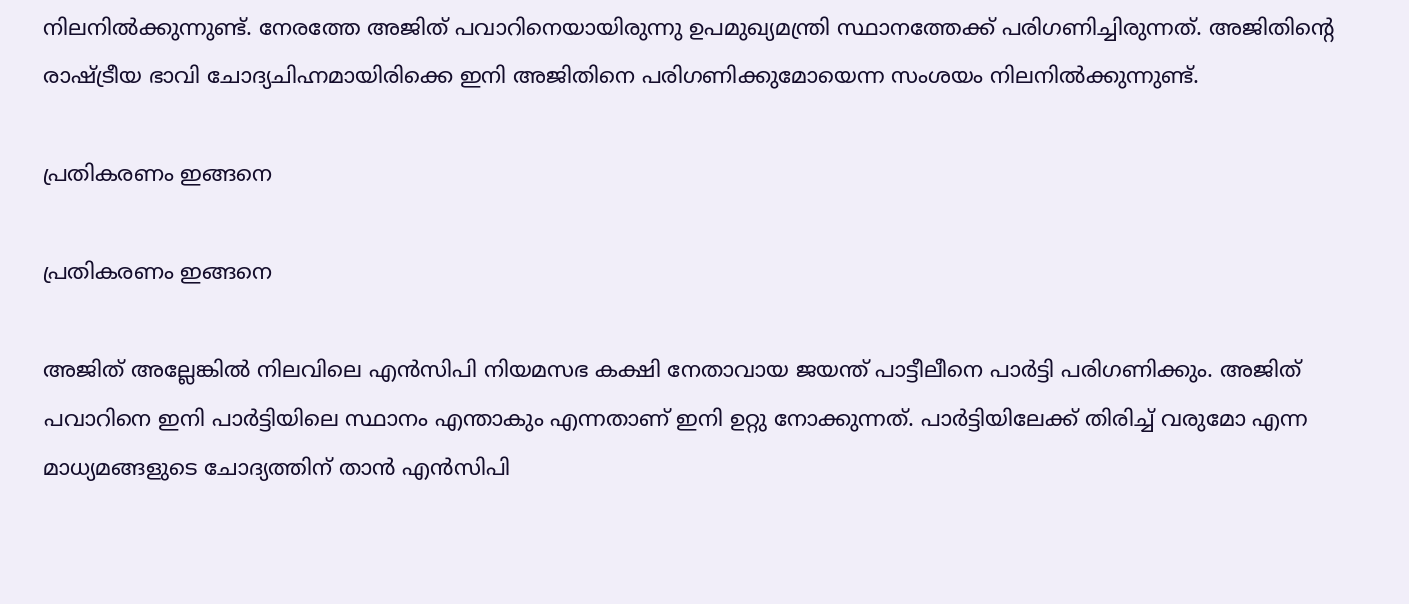നിലനില്‍ക്കുന്നുണ്ട്. നേരത്തേ അജിത് പവാറിനെയായിരുന്നു ഉപമുഖ്യമന്ത്രി സ്ഥാനത്തേക്ക് പരിഗണിച്ചിരുന്നത്. അജിതിന്‍റെ രാഷ്ട്രീയ ഭാവി ചോദ്യചിഹ്നമായിരിക്കെ ഇനി അജിതിനെ പരിഗണിക്കുമോയെന്ന സംശയം നിലനില്‍ക്കുന്നുണ്ട്.

പ്രതികരണം ഇങ്ങനെ

പ്രതികരണം ഇങ്ങനെ

അജിത് അല്ലേങ്കില്‍ നിലവിലെ എന്‍സിപി നിയമസഭ കക്ഷി നേതാവായ ജയന്ത് പാട്ടീലീനെ പാര്‍ട്ടി പരിഗണിക്കും. അജിത് പവാറിനെ ഇനി പാര്‍ട്ടിയിലെ സ്ഥാനം എന്താകും എന്നതാണ് ഇനി ഉറ്റു നോക്കുന്നത്. പാര്‍ട്ടിയിലേക്ക് തിരിച്ച് വരുമോ എന്ന മാധ്യമങ്ങളുടെ ചോദ്യത്തിന് താന്‍ എന്‍സിപി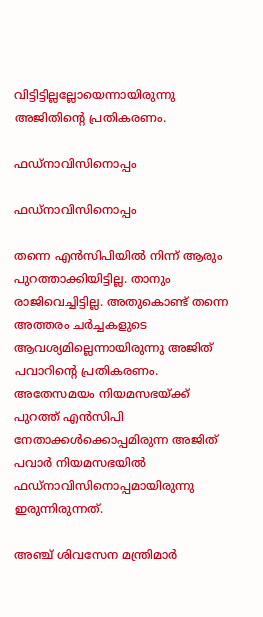വിട്ടിട്ടില്ലല്ലോയെന്നായിരുന്നു അജിതിന്‍റെ പ്രതികരണം.

ഫഡ്നാവിസിനൊപ്പം

ഫഡ്നാവിസിനൊപ്പം

തന്നെ എന്‍സിപിയില്‍ നിന്ന് ആരും പുറത്താക്കിയിട്ടില്ല. താനും രാജിവെച്ചിട്ടില്ല. അതുകൊണ്ട് തന്നെ അത്തരം ചര്‍ച്ചകളുടെ ആവശ്യമില്ലെന്നായിരുന്നു അജിത് പവാറിന്‍റെ പ്രതികരണം. അതേസമയം നിയമസഭയ്ക്ക് പുറത്ത് എന്‍സിപി നേതാക്കള്‍ക്കൊപ്പമിരുന്ന അജിത് പവാര്‍ നിയമസഭയില്‍ ഫഡ്നാവിസിനൊപ്പമായിരുന്നു ഇരുന്നിരുന്നത്.

അഞ്ച് ശിവസേന മന്ത്രിമാര്‍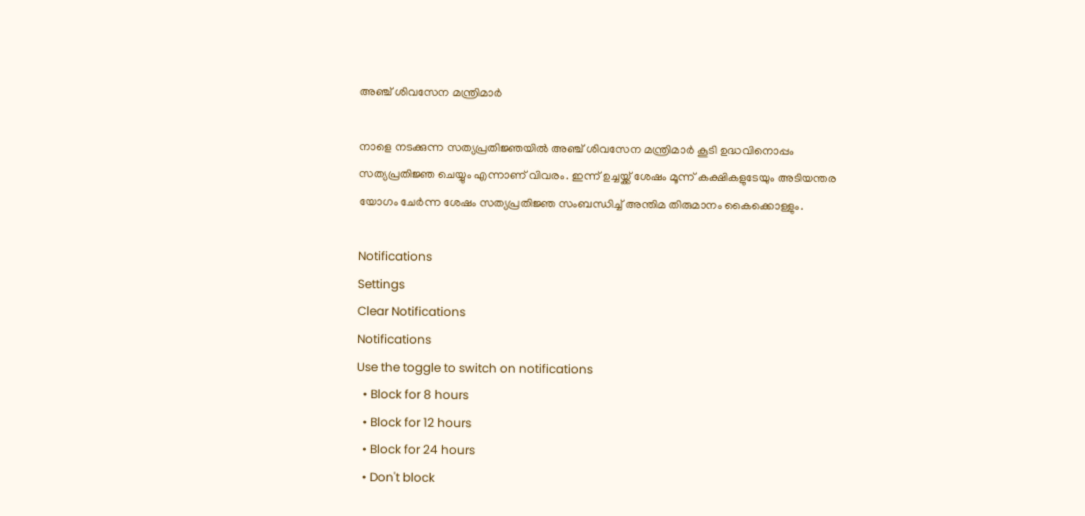അഞ്ച് ശിവസേന മന്ത്രിമാര്‍

നാളെ നടക്കുന്ന സത്യപ്രതിജ്ഞയില്‍ അഞ്ച് ശിവസേന മന്ത്രിമാര്‍ കൂടി ഉദ്ധവിനൊപ്പം സത്യപ്രതിജ്ഞ ചെയ്യും എന്നാണ് വിവരം. ഇന്ന് ഉച്ചയ്ക്ക് ശേഷം മൂന്ന് കക്ഷികളുടേയും അടിയന്തര യോഗം ചേര്‍ന്ന ശേഷം സത്യപ്രതിജ്ഞ സംബന്ധിച്ച് അന്തിമ തിരുമാനം കൈക്കൊള്ളും.

Notifications
Settings
Clear Notifications
Notifications
Use the toggle to switch on notifications
  • Block for 8 hours
  • Block for 12 hours
  • Block for 24 hours
  • Don't block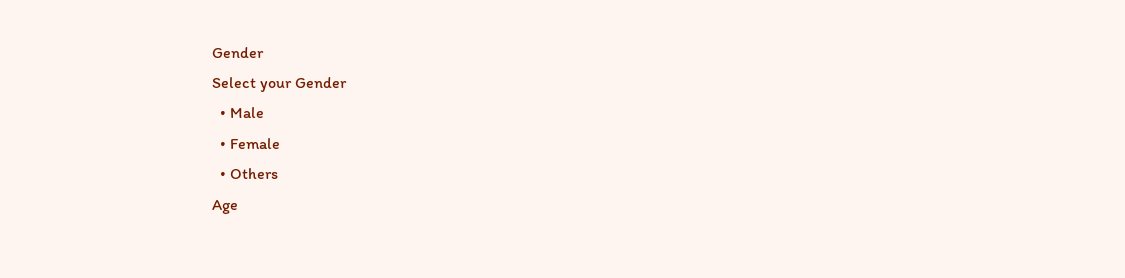Gender
Select your Gender
  • Male
  • Female
  • Others
Age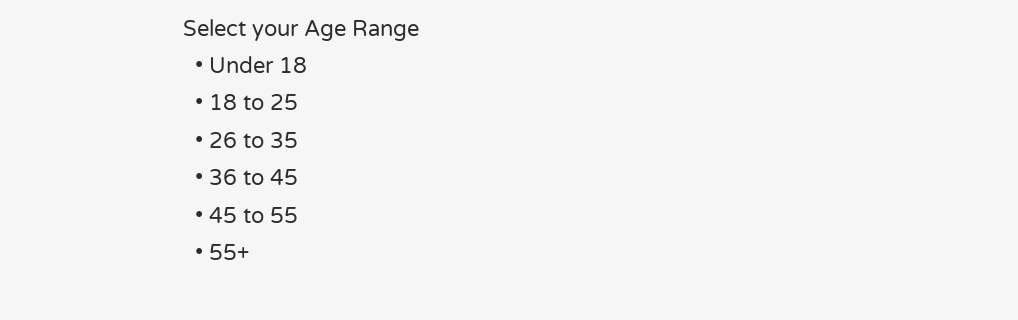Select your Age Range
  • Under 18
  • 18 to 25
  • 26 to 35
  • 36 to 45
  • 45 to 55
  • 55+